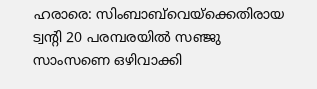ഹരാരെ: സിംബാബ്‌വെയ്‌ക്കെതിരായ ട്വന്റി 20 പരമ്പരയിൽ സഞ്ജു സാംസണെ ഒഴിവാക്കി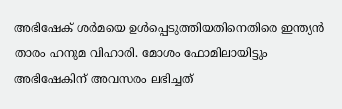അഭിഷേക് ശർമയെ ഉൾപ്പെടുത്തിയതിനെതിരെ ഇന്ത്യൻ താരം ഹനുമ വിഹാരി. മോശം ഫോമിലായിട്ടും അഭിഷേകിന് അവസരം ലഭിച്ചത്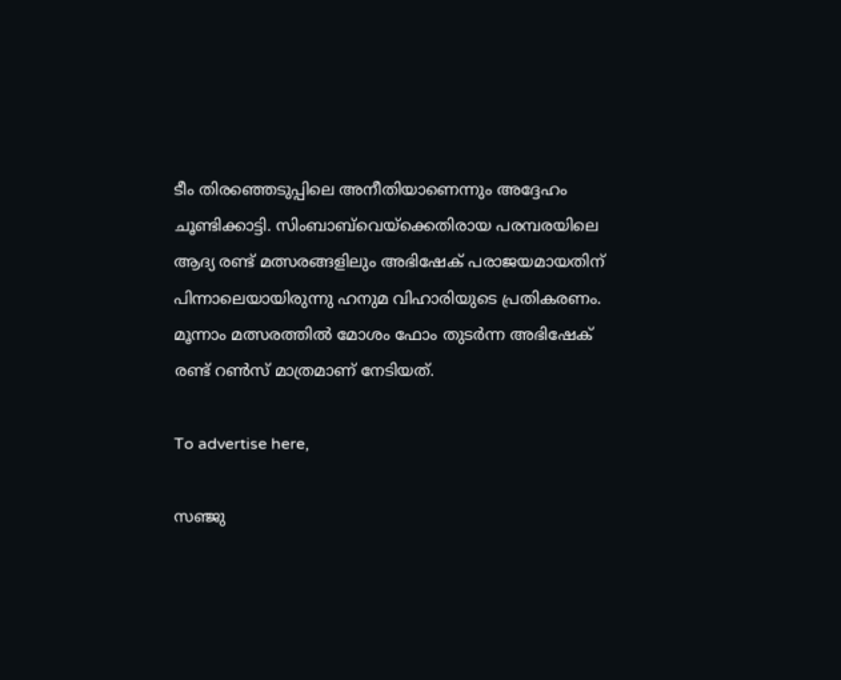ടീം തിരഞ്ഞെടുപ്പിലെ അനീതിയാണെന്നും അദ്ദേഹം ചൂണ്ടിക്കാട്ടി. സിംബാബ്‌വെയ്‌ക്കെതിരായ പരമ്പരയിലെ ആദ്യ രണ്ട് മത്സരങ്ങളിലും അഭിഷേക് പരാജയമായതിന് പിന്നാലെയായിരുന്നു ഹനുമ വിഹാരിയുടെ പ്രതികരണം. മൂന്നാം മത്സരത്തിൽ മോശം ഫോം തുടർന്ന അഭിഷേക് രണ്ട് റൺസ് മാത്രമാണ് നേടിയത്.

To advertise here,

സഞ്ജു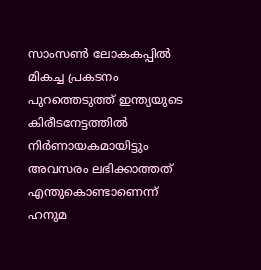സാംസൺ ലോകകപ്പിൽ മികച്ച പ്രകടനം പുറത്തെടുത്ത് ഇന്ത്യയുടെ കിരീടനേട്ടത്തിൽ നിർണായകമായിട്ടും അവസരം ലഭിക്കാത്തത് എന്തുകൊണ്ടാണെന്ന് ഹനുമ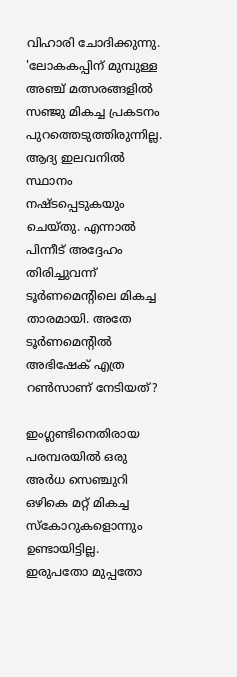വിഹാരി ചോദിക്കുന്നു. 'ലോകകപ്പിന് മുമ്പുള്ള അഞ്ച് മത്സരങ്ങളിൽ സഞ്ജു മികച്ച പ്രകടനം പുറത്തെടുത്തിരുന്നില്ല. ആദ്യ ഇലവനിൽ സ്ഥാനം നഷ്ടപ്പെടുകയും ചെയ്തു. എന്നാൽ പിന്നീട് അദ്ദേഹം തിരിച്ചുവന്ന് ടൂർണമെന്റിലെ മികച്ച താരമായി. അതേ ടൂർണമെന്റിൽ അഭിഷേക് എത്ര റൺസാണ് നേടിയത്?

ഇംഗ്ലണ്ടിനെതിരായ പരമ്പരയിൽ ഒരു അർധ സെഞ്ചുറി ഒഴികെ മറ്റ് മികച്ച സ്‌കോറുകളൊന്നും ഉണ്ടായിട്ടില്ല. ഇരുപതോ മുപ്പതോ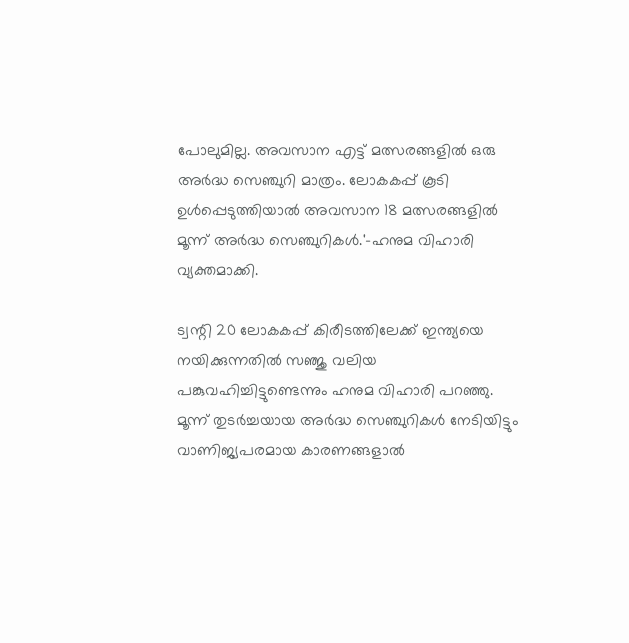പോലുമില്ല. അവസാന എട്ട് മത്സരങ്ങളിൽ ഒരു അർദ്ധ സെഞ്ചുറി മാത്രം. ലോകകപ്പ് കൂടി ഉൾപ്പെടുത്തിയാൽ അവസാന 18 മത്സരങ്ങളിൽ മൂന്ന് അർദ്ധ സെഞ്ചുറികൾ.'-ഹനുമ വിഹാരി വ്യക്തമാക്കി.

ട്വന്റി 20 ലോകകപ്പ് കിരീടത്തിലേക്ക് ഇന്ത്യയെ നയിക്കുന്നതിൽ സഞ്ജു വലിയ പങ്കുവഹിച്ചിട്ടുണ്ടെന്നും ഹനുമ വിഹാരി പറഞ്ഞു. മൂന്ന് തുടർച്ചയായ അർദ്ധ സെഞ്ചുറികൾ നേടിയിട്ടും വാണിജ്യപരമായ കാരണങ്ങളാൽ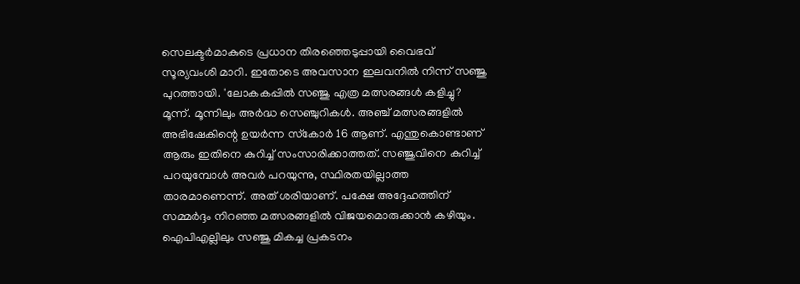സെലക്ടർമാകുടെ പ്രധാന തിരഞ്ഞെടുപ്പായി വൈഭവ് സൂര്യവംശി മാറി. ഇതോടെ അവസാന ഇലവനിൽ നിന്ന് സഞ്ജു പുറത്തായി. 'ലോകകപ്പിൽ സഞ്ജു എത്ര മത്സരങ്ങൾ കളിച്ചു? മൂന്ന്. മൂന്നിലും അർദ്ധ സെഞ്ചുറികൾ. അഞ്ച് മത്സരങ്ങളിൽ അഭിഷേകിന്റെ ഉയർന്ന സ്‌കോർ 16 ആണ്. എന്തുകൊണ്ടാണ് ആരും ഇതിനെ കുറിച്ച് സംസാരിക്കാത്തത്. സഞ്ജുവിനെ കുറിച്ച് പറയുമ്പോൾ അവർ പറയുന്നു, സ്ഥിരതയില്ലാത്ത താരമാണെന്ന്. അത് ശരിയാണ്. പക്ഷേ അദ്ദേഹത്തിന് സമ്മർദ്ദം നിറഞ്ഞ മത്സരങ്ങളിൽ വിജയമൊരുക്കാൻ കഴിയും. ഐപിഎല്ലിലും സഞ്ജു മികച്ച പ്രകടനം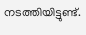നടത്തിയിട്ടുണ്ട്.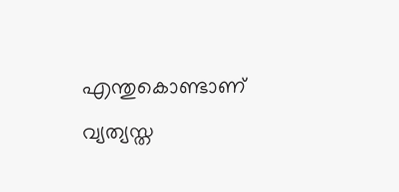എന്തുകൊണ്ടാണ് വ്യത്യസ്ത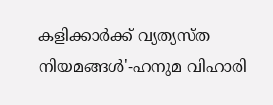കളിക്കാർക്ക് വ്യത്യസ്ത നിയമങ്ങൾ'-ഹനുമ വിഹാരി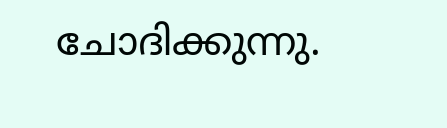ചോദിക്കുന്നു.